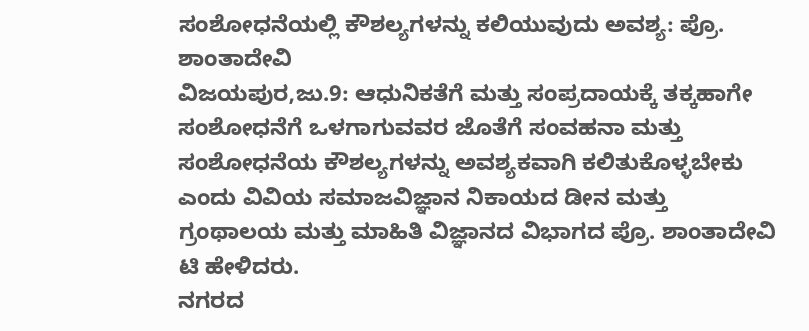ಸಂಶೋಧನೆಯಲ್ಲಿ ಕೌಶಲ್ಯಗಳನ್ನು ಕಲಿಯುವುದು ಅವಶ್ಯ: ಪ್ರೊ. ಶಾಂತಾದೇವಿ
ವಿಜಯಪುರ,ಜು.9: ಆಧುನಿಕತೆಗೆ ಮತ್ತು ಸಂಪ್ರದಾಯಕ್ಕೆ ತಕ್ಕಹಾಗೇ ಸಂಶೋಧನೆಗೆ ಒಳಗಾಗುವವರ ಜೊತೆಗೆ ಸಂವಹನಾ ಮತ್ತು ಸಂಶೋಧನೆಯ ಕೌಶಲ್ಯಗಳನ್ನು ಅವಶ್ಯಕವಾಗಿ ಕಲಿತುಕೊಳ್ಳಬೇಕು ಎಂದು ವಿವಿಯ ಸಮಾಜವಿಜ್ಞಾನ ನಿಕಾಯದ ಡೀನ ಮತ್ತು ಗ್ರಂಥಾಲಯ ಮತ್ತು ಮಾಹಿತಿ ವಿಜ್ಞಾನದ ವಿಭಾಗದ ಪ್ರೊ. ಶಾಂತಾದೇವಿ ಟಿ ಹೇಳಿದರು.
ನಗರದ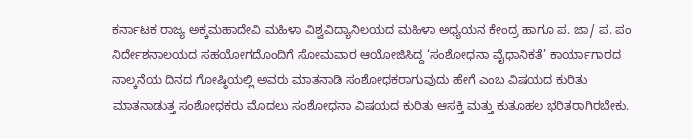ಕರ್ನಾಟಕ ರಾಜ್ಯ ಅಕ್ಕಮಹಾದೇವಿ ಮಹಿಳಾ ವಿಶ್ವವಿದ್ಯಾನಿಲಯದ ಮಹಿಳಾ ಅಧ್ಯಯನ ಕೇಂದ್ರ ಹಾಗೂ ಪ. ಜಾ/ ಪ. ಪಂ ನಿರ್ದೇಶನಾಲಯದ ಸಹಯೋಗದೊಂದಿಗೆ ಸೋಮವಾರ ಆಯೋಜಿಸಿದ್ದ ‘ಸಂಶೋಧನಾ ವೈಧಾನಿಕತೆ’ ಕಾರ್ಯಾಗಾರದ ನಾಲ್ಕನೆಯ ದಿನದ ಗೋಷ್ಠಿಯಲ್ಲಿ ಅವರು ಮಾತನಾಡಿ ಸಂಶೋಧಕರಾಗುವುದು ಹೇಗೆ ಎಂಬ ವಿಷಯದ ಕುರಿತು ಮಾತನಾಡುತ್ತ ಸಂಶೋಧಕರು ಮೊದಲು ಸಂಶೋಧನಾ ವಿಷಯದ ಕುರಿತು ಆಸಕ್ತಿ ಮತ್ತು ಕುತೂಹಲ ಭರಿತರಾಗಿರಬೇಕು.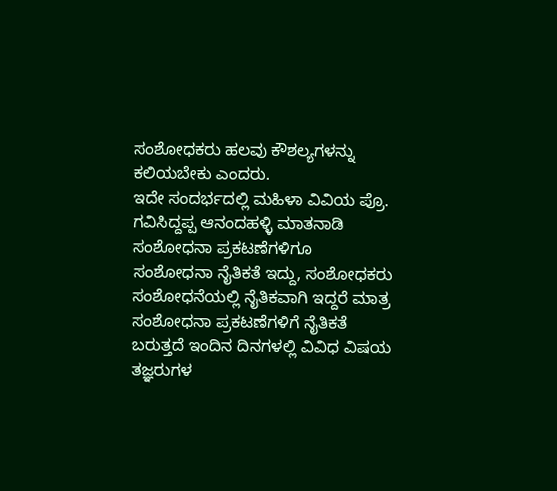ಸಂಶೋಧಕರು ಹಲವು ಕೌಶಲ್ಯಗಳನ್ನು ಕಲಿಯಬೇಕು ಎಂದರು.
ಇದೇ ಸಂದರ್ಭದಲ್ಲಿ ಮಹಿಳಾ ವಿವಿಯ ಪ್ರೊ. ಗವಿಸಿದ್ದಪ್ಪ ಆನಂದಹಳ್ಳಿ ಮಾತನಾಡಿ ಸಂಶೋಧನಾ ಪ್ರಕಟಣೆಗಳಿಗೂ ಸಂಶೋಧನಾ ನೈತಿಕತೆ ಇದ್ದು, ಸಂಶೋಧಕರು ಸಂಶೋಧನೆಯಲ್ಲಿ ನೈತಿಕವಾಗಿ ಇದ್ದರೆ ಮಾತ್ರ ಸಂಶೋಧನಾ ಪ್ರಕಟಣೆಗಳಿಗೆ ನೈತಿಕತೆ ಬರುತ್ತದೆ ಇಂದಿನ ದಿನಗಳಲ್ಲಿ ವಿವಿಧ ವಿಷಯ ತಜ್ಞರುಗಳ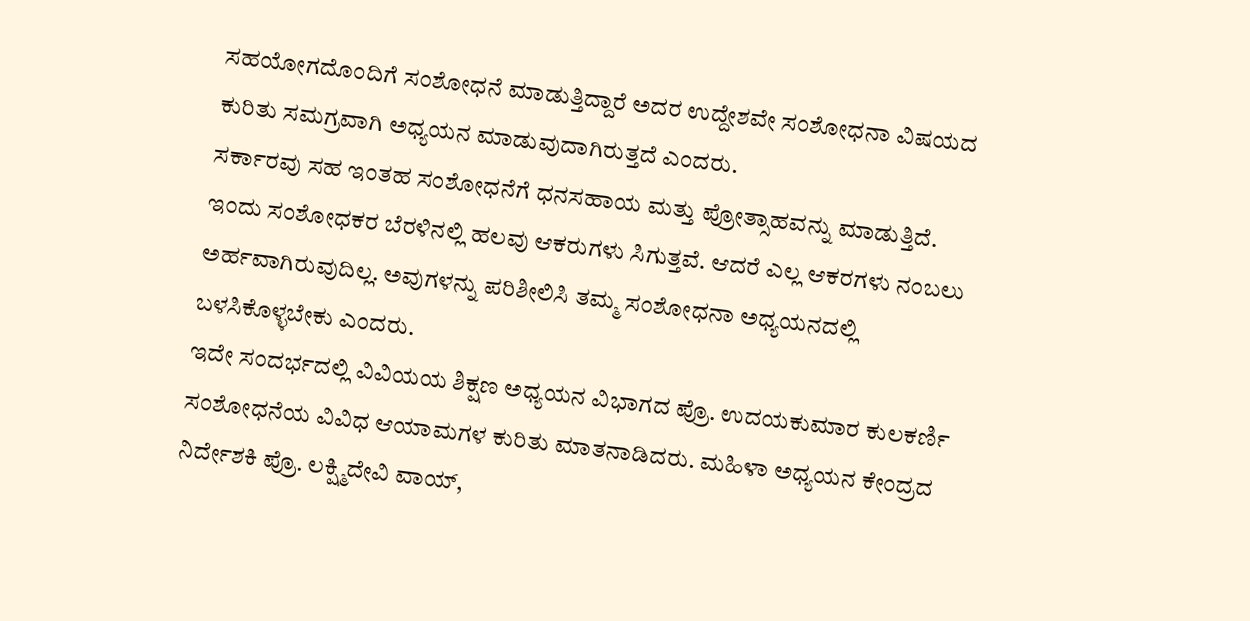ಸಹಯೋಗದೊಂದಿಗೆ ಸಂಶೋಧನೆ ಮಾಡುತ್ತಿದ್ದಾರೆ ಅದರ ಉದ್ದೇಶವೇ ಸಂಶೋಧನಾ ವಿಷಯದ ಕುರಿತು ಸಮಗ್ರವಾಗಿ ಅಧ್ಯಯನ ಮಾಡುವುದಾಗಿರುತ್ತದೆ ಎಂದರು.
ಸರ್ಕಾರವು ಸಹ ಇಂತಹ ಸಂಶೋಧನೆಗೆ ಧನಸಹಾಯ ಮತ್ತು ಪ್ರೋತ್ಸಾಹವನ್ನು ಮಾಡುತ್ತಿದೆ. ಇಂದು ಸಂಶೋಧಕರ ಬೆರಳಿನಲ್ಲಿ ಹಲವು ಆಕರುಗಳು ಸಿಗುತ್ತವೆ. ಆದರೆ ಎಲ್ಲ ಆಕರಗಳು ನಂಬಲು ಅರ್ಹವಾಗಿರುವುದಿಲ್ಲ. ಅವುಗಳನ್ನು ಪರಿಶೀಲಿಸಿ ತಮ್ಮ ಸಂಶೋಧನಾ ಅಧ್ಯಯನದಲ್ಲಿ ಬಳಸಿಕೊಳ್ಳಬೇಕು ಎಂದರು.
ಇದೇ ಸಂದರ್ಭದಲ್ಲಿ ವಿವಿಯಯ ಶಿಕ್ಷಣ ಅಧ್ಯಯನ ವಿಭಾಗದ ಪ್ರೊ. ಉದಯಕುಮಾರ ಕುಲಕರ್ಣಿ ಸಂಶೋಧನೆಯ ವಿವಿಧ ಆಯಾಮಗಳ ಕುರಿತು ಮಾತನಾಡಿದರು. ಮಹಿಳಾ ಅಧ್ಯಯನ ಕೇಂದ್ರದ ನಿರ್ದೇಶಕಿ ಪ್ರೊ. ಲಕ್ಷ್ಮಿದೇವಿ ವಾಯ್,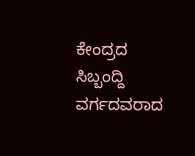ಕೇಂದ್ರದ ಸಿಬ್ಬಂದ್ದಿ ವರ್ಗದವರಾದ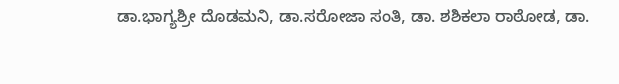ಡಾ.ಭಾಗ್ಯಶ್ರೀ ದೊಡಮನಿ, ಡಾ.ಸರೋಜಾ ಸಂತಿ, ಡಾ. ಶಶಿಕಲಾ ರಾಠೋಡ, ಡಾ.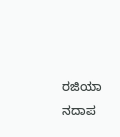ರಜಿಯಾ ನದಾಪ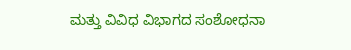ಮತ್ತು ವಿವಿಧ ವಿಭಾಗದ ಸಂಶೋಧನಾ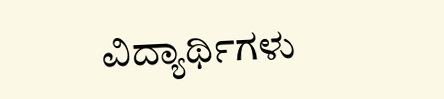ವಿದ್ಯಾರ್ಥಿಗಳು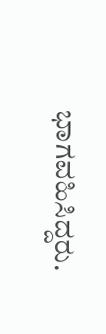ಭಾಗವಹಿಸಿದ್ದರು.